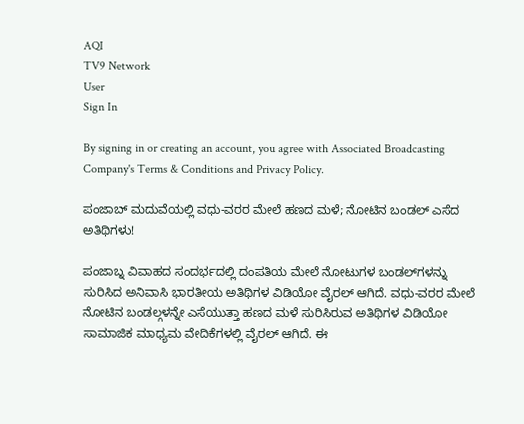AQI
TV9 Network
User
Sign In

By signing in or creating an account, you agree with Associated Broadcasting Company's Terms & Conditions and Privacy Policy.

ಪಂಜಾಬ್ ಮದುವೆಯಲ್ಲಿ ವಧು-ವರರ ಮೇಲೆ ಹಣದ ಮಳೆ; ನೋಟಿನ ಬಂಡಲ್ ಎಸೆದ ಅತಿಥಿಗಳು!

ಪಂಜಾಬ್ನ ವಿವಾಹದ ಸಂದರ್ಭದಲ್ಲಿ ದಂಪತಿಯ ಮೇಲೆ ನೋಟುಗಳ ಬಂಡಲ್‌ಗಳನ್ನು ಸುರಿಸಿದ ಅನಿವಾಸಿ ಭಾರತೀಯ ಅತಿಥಿಗಳ ವಿಡಿಯೋ ವೈರಲ್ ಆಗಿದೆ. ವಧು-ವರರ ಮೇಲೆ ನೋಟಿನ ಬಂಡಲ್ಗಳನ್ನೇ ಎಸೆಯುತ್ತಾ ಹಣದ ಮಳೆ ಸುರಿಸಿರುವ ಅತಿಥಿಗಳ ವಿಡಿಯೋ ಸಾಮಾಜಿಕ ಮಾಧ್ಯಮ ವೇದಿಕೆಗಳಲ್ಲಿ ವೈರಲ್ ಆಗಿದೆ. ಈ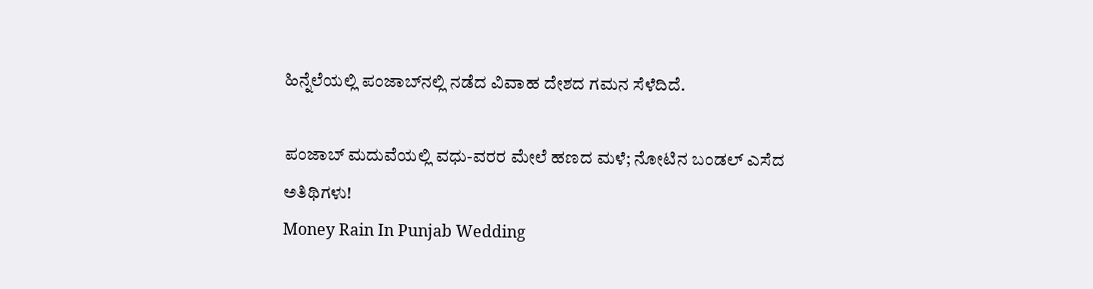ಹಿನ್ನೆಲೆಯಲ್ಲಿ ಪಂಜಾಬ್‌ನಲ್ಲಿ ನಡೆದ ವಿವಾಹ ದೇಶದ ಗಮನ ಸೆಳೆದಿದೆ.

ಪಂಜಾಬ್ ಮದುವೆಯಲ್ಲಿ ವಧು-ವರರ ಮೇಲೆ ಹಣದ ಮಳೆ; ನೋಟಿನ ಬಂಡಲ್ ಎಸೆದ ಅತಿಥಿಗಳು!
Money Rain In Punjab Wedding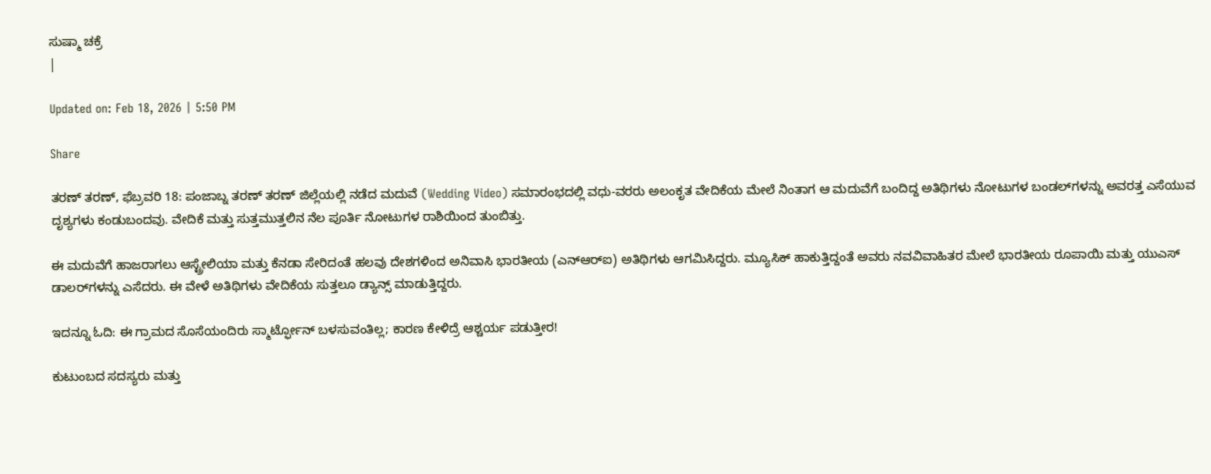ಸುಷ್ಮಾ ಚಕ್ರೆ
|

Updated on: Feb 18, 2026 | 5:50 PM

Share

ತರಣ್ ತರಣ್, ಫೆಬ್ರವರಿ 18: ಪಂಜಾಬ್ನ ತರಣ್ ತರಣ್ ಜಿಲ್ಲೆಯಲ್ಲಿ ನಡೆದ ಮದುವೆ (Wedding Video) ಸಮಾರಂಭದಲ್ಲಿ ವಧು-ವರರು ಅಲಂಕೃತ ವೇದಿಕೆಯ ಮೇಲೆ ನಿಂತಾಗ ಆ ಮದುವೆಗೆ ಬಂದಿದ್ದ ಅತಿಥಿಗಳು ನೋಟುಗಳ ಬಂಡಲ್‌ಗಳನ್ನು ಅವರತ್ತ ಎಸೆಯುವ ದೃಶ್ಯಗಳು ಕಂಡುಬಂದವು. ವೇದಿಕೆ ಮತ್ತು ಸುತ್ತಮುತ್ತಲಿನ ನೆಲ ಪೂರ್ತಿ ನೋಟುಗಳ ರಾಶಿಯಿಂದ ತುಂಬಿತ್ತು.

ಈ ಮದುವೆಗೆ ಹಾಜರಾಗಲು ಆಸ್ಟ್ರೇಲಿಯಾ ಮತ್ತು ಕೆನಡಾ ಸೇರಿದಂತೆ ಹಲವು ದೇಶಗಳಿಂದ ಅನಿವಾಸಿ ಭಾರತೀಯ (ಎನ್‌ಆರ್‌ಐ) ಅತಿಥಿಗಳು ಆಗಮಿಸಿದ್ದರು. ಮ್ಯೂಸಿಕ್ ಹಾಕುತ್ತಿದ್ದಂತೆ ಅವರು ನವವಿವಾಹಿತರ ಮೇಲೆ ಭಾರತೀಯ ರೂಪಾಯಿ ಮತ್ತು ಯುಎಸ್ ಡಾಲರ್‌ಗಳನ್ನು ಎಸೆದರು. ಈ ವೇಳೆ ಅತಿಥಿಗಳು ವೇದಿಕೆಯ ಸುತ್ತಲೂ ಡ್ಯಾನ್ಸ್ ಮಾಡುತ್ತಿದ್ದರು.

ಇದನ್ನೂ ಓದಿ: ಈ ಗ್ರಾಮದ ಸೊಸೆಯಂದಿರು ಸ್ಮಾರ್ಟ್ಫೋನ್ ಬಳಸುವಂತಿಲ್ಲ; ಕಾರಣ ಕೇಳಿದ್ರೆ ಆಶ್ಚರ್ಯ ಪಡುತ್ತೀರ!

ಕುಟುಂಬದ ಸದಸ್ಯರು ಮತ್ತು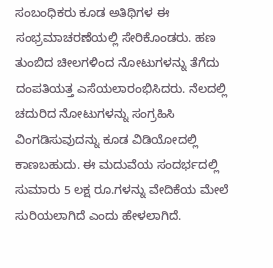ಸಂಬಂಧಿಕರು ಕೂಡ ಅತಿಥಿಗಳ ಈ ಸಂಭ್ರಮಾಚರಣೆಯಲ್ಲಿ ಸೇರಿಕೊಂಡರು. ಹಣ ತುಂಬಿದ ಚೀಲಗಳಿಂದ ನೋಟುಗಳನ್ನು ತೆಗೆದು ದಂಪತಿಯತ್ತ ಎಸೆಯಲಾರಂಭಿಸಿದರು. ನೆಲದಲ್ಲಿ ಚದುರಿದ ನೋಟುಗಳನ್ನು ಸಂಗ್ರಹಿಸಿ ವಿಂಗಡಿಸುವುದನ್ನು ಕೂಡ ವಿಡಿಯೋದಲ್ಲಿ ಕಾಣಬಹುದು. ಈ ಮದುವೆಯ ಸಂದರ್ಭದಲ್ಲಿ ಸುಮಾರು 5 ಲಕ್ಷ ರೂ.ಗಳನ್ನು ವೇದಿಕೆಯ ಮೇಲೆ ಸುರಿಯಲಾಗಿದೆ ಎಂದು ಹೇಳಲಾಗಿದೆ.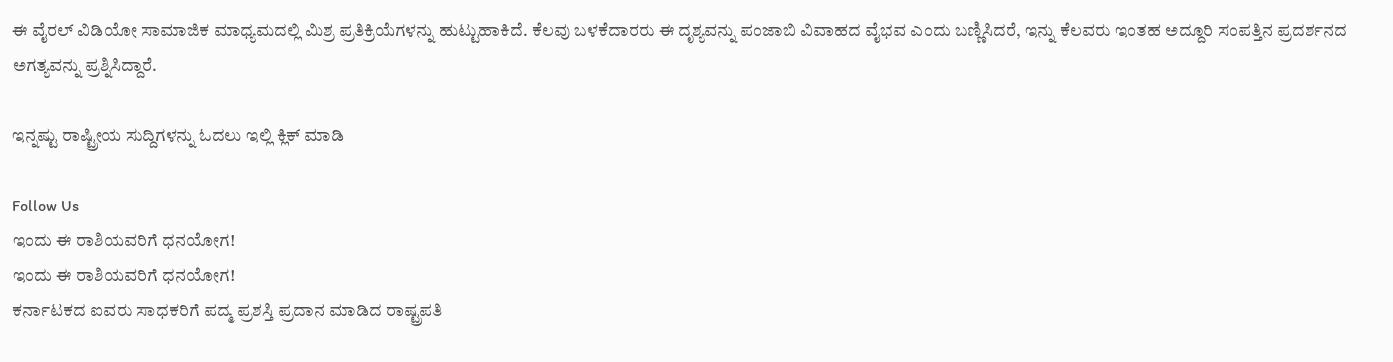ಈ ವೈರಲ್ ವಿಡಿಯೋ ಸಾಮಾಜಿಕ ಮಾಧ್ಯಮದಲ್ಲಿ ಮಿಶ್ರ ಪ್ರತಿಕ್ರಿಯೆಗಳನ್ನು ಹುಟ್ಟುಹಾಕಿದೆ. ಕೆಲವು ಬಳಕೆದಾರರು ಈ ದೃಶ್ಯವನ್ನು ಪಂಜಾಬಿ ವಿವಾಹದ ವೈಭವ ಎಂದು ಬಣ್ಣಿಸಿದರೆ, ಇನ್ನು ಕೆಲವರು ಇಂತಹ ಅದ್ದೂರಿ ಸಂಪತ್ತಿನ ಪ್ರದರ್ಶನದ ಅಗತ್ಯವನ್ನು ಪ್ರಶ್ನಿಸಿದ್ದಾರೆ.

ಇನ್ನಷ್ಟು ರಾಷ್ಟ್ರೀಯ ಸುದ್ದಿಗಳನ್ನು ಓದಲು ಇಲ್ಲಿ ಕ್ಲಿಕ್ ಮಾಡಿ

Follow Us
ಇಂದು ಈ ರಾಶಿಯವರಿಗೆ ಧನಯೋಗ!
ಇಂದು ಈ ರಾಶಿಯವರಿಗೆ ಧನಯೋಗ!
ಕರ್ನಾಟಕದ ಐವರು ಸಾಧಕರಿಗೆ ಪದ್ಮ ಪ್ರಶಸ್ತಿ ಪ್ರದಾನ ಮಾಡಿದ ರಾಷ್ಟ್ರಪತಿ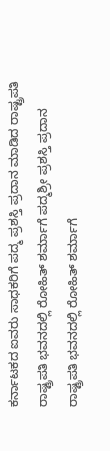ಕರ್ನಾಟಕದ ಐವರು ಸಾಧಕರಿಗೆ ಪದ್ಮ ಪ್ರಶಸ್ತಿ ಪ್ರದಾನ ಮಾಡಿದ ರಾಷ್ಟ್ರಪತಿ
ರಾಷ್ಟ್ರಪತಿ ಭವನದಲ್ಲಿ ರೋಹಿತ್ ಶರ್ಮಾಗೆ ಪದ್ಮಶ್ರೀ ಪ್ರಶಸ್ತಿ ಪ್ರದಾನ
ರಾಷ್ಟ್ರಪತಿ ಭವನದಲ್ಲಿ ರೋಹಿತ್ ಶರ್ಮಾಗೆ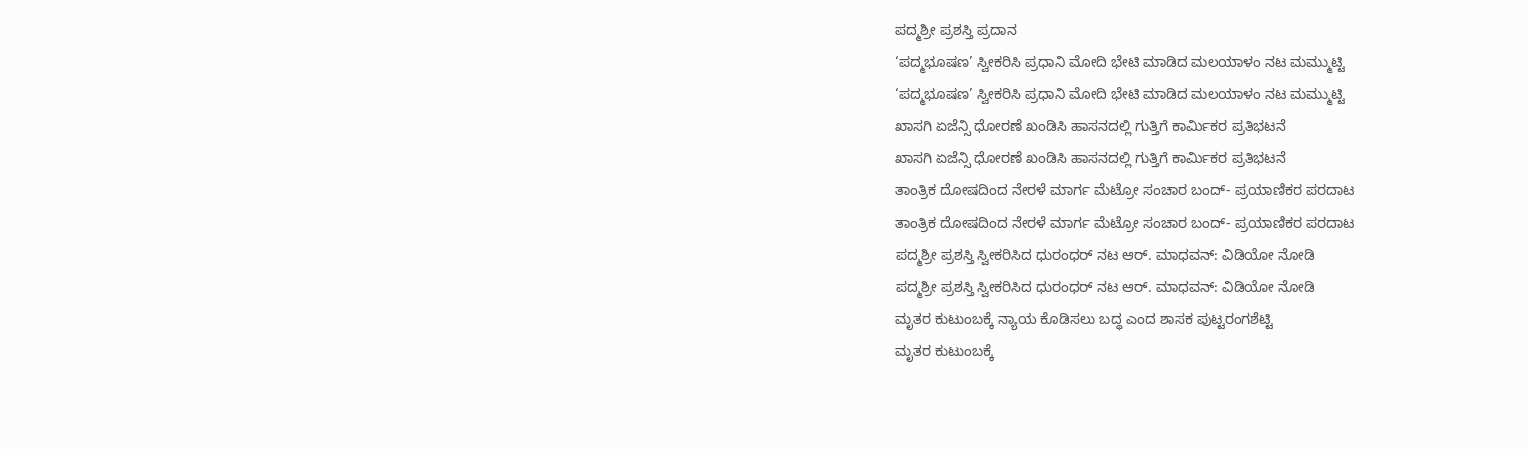ಪದ್ಮಶ್ರೀ ಪ್ರಶಸ್ತಿ ಪ್ರದಾನ
‘ಪದ್ಮಭೂಷಣ’ ಸ್ವೀಕರಿಸಿ ಪ್ರಧಾನಿ ಮೋದಿ ಭೇಟಿ ಮಾಡಿದ ಮಲಯಾಳಂ ನಟ ಮಮ್ಮುಟ್ಟಿ
‘ಪದ್ಮಭೂಷಣ’ ಸ್ವೀಕರಿಸಿ ಪ್ರಧಾನಿ ಮೋದಿ ಭೇಟಿ ಮಾಡಿದ ಮಲಯಾಳಂ ನಟ ಮಮ್ಮುಟ್ಟಿ
ಖಾಸಗಿ ಏಜೆನ್ಸಿ ಧೋರಣೆ ಖಂಡಿಸಿ ಹಾಸನದಲ್ಲಿ ಗುತ್ತಿಗೆ ಕಾರ್ಮಿಕರ ಪ್ರತಿಭಟನೆ
ಖಾಸಗಿ ಏಜೆನ್ಸಿ ಧೋರಣೆ ಖಂಡಿಸಿ ಹಾಸನದಲ್ಲಿ ಗುತ್ತಿಗೆ ಕಾರ್ಮಿಕರ ಪ್ರತಿಭಟನೆ
ತಾಂತ್ರಿಕ ದೋಷದಿಂದ ನೇರಳೆ ಮಾರ್ಗ ಮೆಟ್ರೋ ಸಂಚಾರ ಬಂದ್- ಪ್ರಯಾಣಿಕರ ಪರದಾಟ
ತಾಂತ್ರಿಕ ದೋಷದಿಂದ ನೇರಳೆ ಮಾರ್ಗ ಮೆಟ್ರೋ ಸಂಚಾರ ಬಂದ್- ಪ್ರಯಾಣಿಕರ ಪರದಾಟ
ಪದ್ಮಶ್ರೀ ಪ್ರಶಸ್ತಿ ಸ್ವೀಕರಿಸಿದ ಧುರಂಧರ್ ನಟ ಆರ್. ಮಾಧವನ್: ವಿಡಿಯೋ ನೋಡಿ
ಪದ್ಮಶ್ರೀ ಪ್ರಶಸ್ತಿ ಸ್ವೀಕರಿಸಿದ ಧುರಂಧರ್ ನಟ ಆರ್. ಮಾಧವನ್: ವಿಡಿಯೋ ನೋಡಿ
ಮೃತರ ಕುಟುಂಬಕ್ಕೆ ನ್ಯಾಯ ಕೊಡಿಸಲು ಬದ್ಧ ಎಂದ ಶಾಸಕ ಪುಟ್ಟರಂಗಶೆಟ್ಟಿ
ಮೃತರ ಕುಟುಂಬಕ್ಕೆ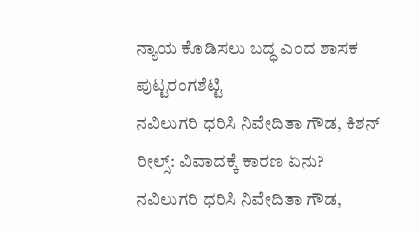ನ್ಯಾಯ ಕೊಡಿಸಲು ಬದ್ಧ ಎಂದ ಶಾಸಕ ಪುಟ್ಟರಂಗಶೆಟ್ಟಿ
ನವಿಲುಗರಿ ಧರಿಸಿ ನಿವೇದಿತಾ ಗೌಡ, ಕಿಶನ್ ರೀಲ್ಸ್: ವಿವಾದಕ್ಕೆ ಕಾರಣ ಏನು?
ನವಿಲುಗರಿ ಧರಿಸಿ ನಿವೇದಿತಾ ಗೌಡ,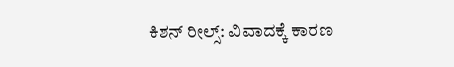ಕಿಶನ್ ರೀಲ್ಸ್: ವಿವಾದಕ್ಕೆ ಕಾರಣ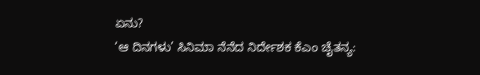ಏನು?
‘ಆ ದಿನಗಳು’ ಸಿನಿಮಾ ನೆನೆದ ನಿರ್ದೇಶಕ ಕೆಎಂ ಚೈತನ್ಯ: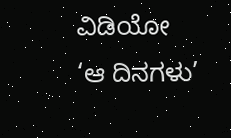ವಿಡಿಯೋ
‘ಆ ದಿನಗಳು’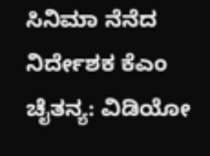ಸಿನಿಮಾ ನೆನೆದ ನಿರ್ದೇಶಕ ಕೆಎಂ ಚೈತನ್ಯ: ವಿಡಿಯೋ